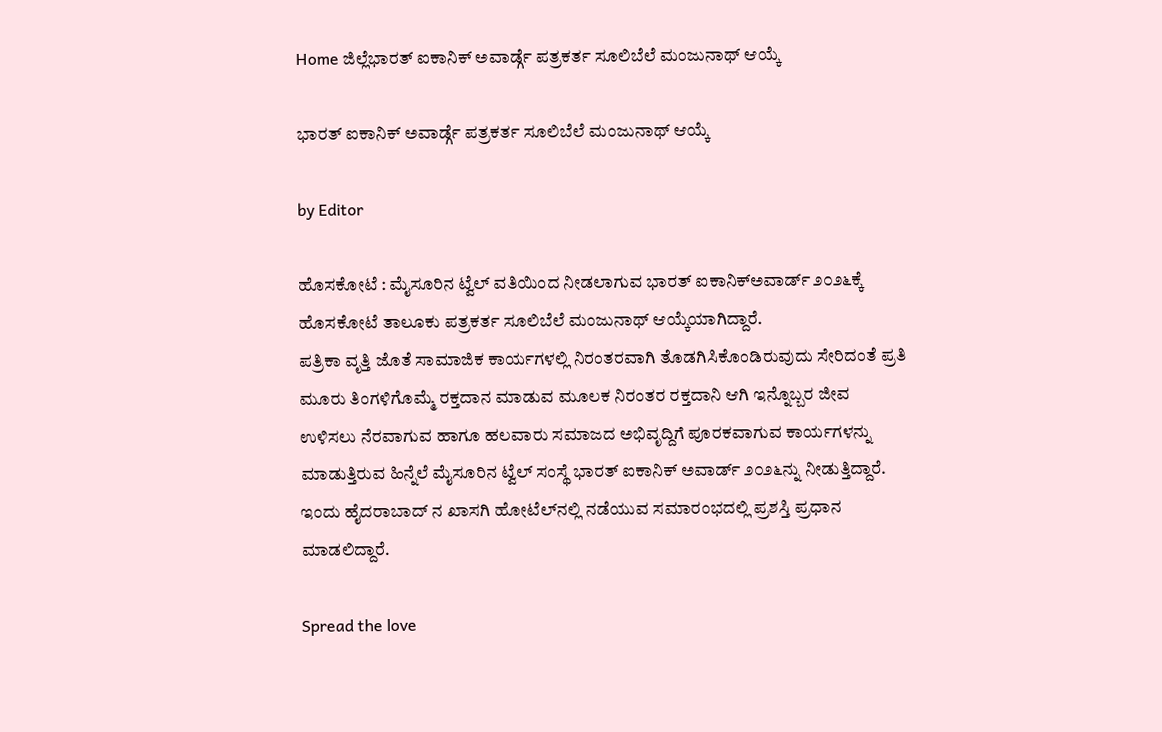Home ಜಿಲ್ಲೆಭಾರತ್ ಐಕಾನಿಕ್ ಅವಾರ್ಡ್ಗೆ ಪತ್ರಕರ್ತ ಸೂಲಿಬೆಲೆ ಮಂಜುನಾಥ್ ಆಯ್ಕೆ

ಭಾರತ್ ಐಕಾನಿಕ್ ಅವಾರ್ಡ್ಗೆ ಪತ್ರಕರ್ತ ಸೂಲಿಬೆಲೆ ಮಂಜುನಾಥ್ ಆಯ್ಕೆ

by Editor

ಹೊಸಕೋಟೆ : ಮೈಸೂರಿನ ಟ್ವೆಲ್ ವತಿಯಿಂದ ನೀಡಲಾಗುವ ಭಾರತ್ ಐಕಾನಿಕ್‌ಅವಾರ್ಡ್ ೨೦೨೬ಕ್ಕೆ ಹೊಸಕೋಟೆ ತಾಲೂಕು ಪತ್ರಕರ್ತ ಸೂಲಿಬೆಲೆ ಮಂಜುನಾಥ್ ಆಯ್ಕೆಯಾಗಿದ್ದಾರೆ.
ಪತ್ರಿಕಾ ವೃತ್ತಿ ಜೊತೆ ಸಾಮಾಜಿಕ ಕಾರ್ಯಗಳಲ್ಲಿ ನಿರಂತರವಾಗಿ ತೊಡಗಿಸಿಕೊಂಡಿರುವುದು ಸೇರಿದಂತೆ ಪ್ರತಿ ಮೂರು ತಿಂಗಳಿಗೊಮ್ಮೆ ರಕ್ತದಾನ ಮಾಡುವ ಮೂಲಕ ನಿರಂತರ ರಕ್ತದಾನಿ ಆಗಿ ಇನ್ನೊಬ್ಬರ ಜೀವ ಉಳಿಸಲು ನೆರವಾಗುವ ಹಾಗೂ ಹಲವಾರು ಸಮಾಜದ ಅಭಿವೃದ್ದಿಗೆ ಪೂರಕವಾಗುವ ಕಾರ್ಯಗಳನ್ನು ಮಾಡುತ್ತಿರುವ ಹಿನ್ನೆಲೆ ಮೈಸೂರಿನ ಟ್ವೆಲ್ ಸಂಸ್ಥೆ ಭಾರತ್ ಐಕಾನಿಕ್ ಅವಾರ್ಡ್ ೨೦೨೬ನ್ನು ನೀಡುತ್ತಿದ್ದಾರೆ. ಇಂದು ಹೈದರಾಬಾದ್ ನ ಖಾಸಗಿ ಹೋಟೆಲ್‌ನಲ್ಲಿ ನಡೆಯುವ ಸಮಾರಂಭದಲ್ಲಿ ಪ್ರಶಸ್ತಿ ಪ್ರಧಾನ ಮಾಡಲಿದ್ದಾರೆ.

Spread the love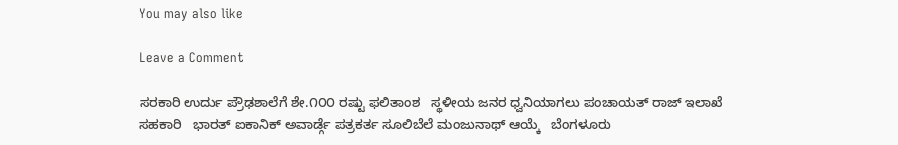You may also like

Leave a Comment

ಸರಕಾರಿ ಉರ್ದು ಪ್ರೌಢಶಾಲೆಗೆ ಶೇ.೧೦೦ ರಷ್ಟು ಫಲಿತಾಂಶ   ಸ್ಥಳೀಯ ಜನರ ಧ್ವನಿಯಾಗಲು ಪಂಚಾಯತ್ ರಾಜ್ ಇಲಾಖೆ ಸಹಕಾರಿ   ಭಾರತ್ ಐಕಾನಿಕ್ ಅವಾರ್ಡ್ಗೆ ಪತ್ರಕರ್ತ ಸೂಲಿಬೆಲೆ ಮಂಜುನಾಥ್ ಆಯ್ಕೆ   ಬೆಂಗಳೂರು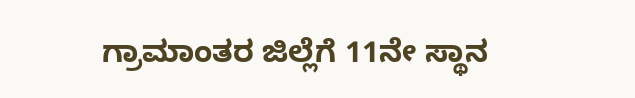ಗ್ರಾಮಾಂತರ ಜಿಲ್ಲೆಗೆ 11ನೇ ಸ್ಥಾನ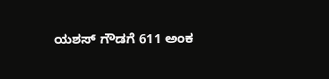ಯಶಸ್ ಗೌಡಗೆ 611 ಅಂಕ